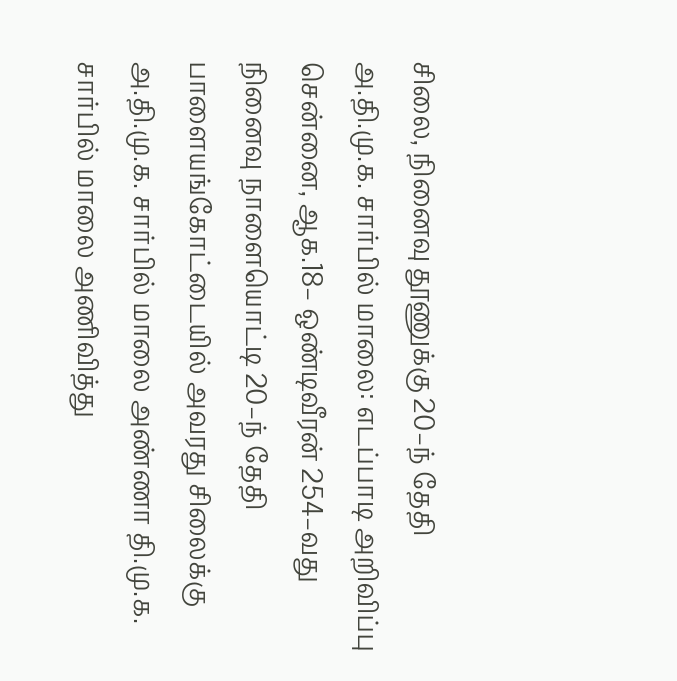சிலை, நினைவு தூணுக்கு 20–ந் தேதி அ.தி.மு.க. சார்பில் மாலை: எடப்பாடி அறிவிப்பு சென்னை, ஆக.18– ஒண்டிவீரன் 254–வது நினைவு நாளையொட்டி 20–ந் தேதி பாளையங்கோட்டையில் அவரது சிலைக்கு அ.தி.மு.க. சார்பில் மாலை அண்ணா தி.மு.க. சார்பில் மாலை அணிவித்து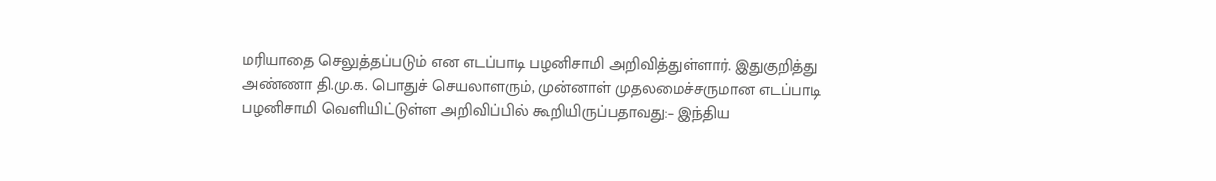மரியாதை செலுத்தப்படும் என எடப்பாடி பழனிசாமி அறிவித்துள்ளார். இதுகுறித்து அண்ணா தி.மு.க. பொதுச் செயலாளரும், முன்னாள் முதலமைச்சருமான எடப்பாடி பழனிசாமி வெளியிட்டுள்ள அறிவிப்பில் கூறியிருப்பதாவது:– இந்திய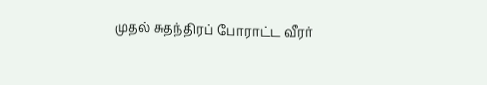முதல் சுதந்திரப் போராட்ட வீரர்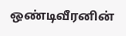ஒண்டிவீரனின்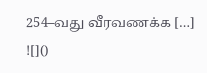254–வது வீரவணக்க […]
![]()